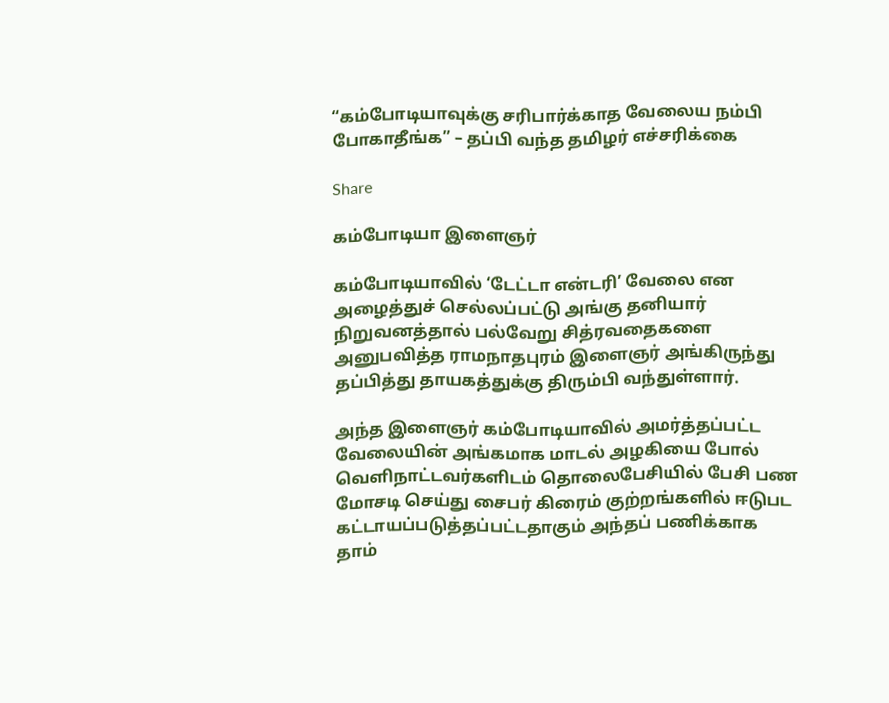“கம்போடியாவுக்கு சரிபார்க்காத வேலைய நம்பி போகாதீங்க” – தப்பி வந்த தமிழர் எச்சரிக்கை

Share

கம்போடியா இளைஞர்

கம்போடியாவில் ‘டேட்டா என்டரி’ வேலை என அழைத்துச் செல்லப்பட்டு அங்கு தனியார் நிறுவனத்தால் பல்வேறு சித்ரவதைகளை அனுபவித்த ராமநாதபுரம் இளைஞர் அங்கிருந்து தப்பித்து தாயகத்துக்கு திரும்பி வந்துள்ளார்.

அந்த இளைஞர் கம்போடியாவில் அமர்த்தப்பட்ட வேலையின் அங்கமாக மாடல் அழகியை போல் வெளிநாட்டவர்களிடம் தொலைபேசியில் பேசி பண மோசடி செய்து சைபர் கிரைம் குற்றங்களில் ஈடுபட கட்டாயப்படுத்தப்பட்டதாகும் அந்தப் பணிக்காக தாம்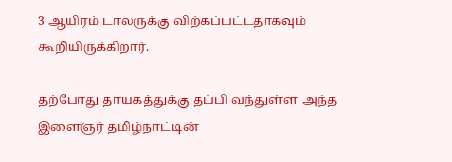3 ஆயிரம் டாலருக்கு விற்கப்பட்டதாகவும் கூறியிருக்கிறார்.

தற்போது தாயகத்துக்கு தப்பி வந்துள்ள அந்த இளைஞர் தமிழ்நாட்டின்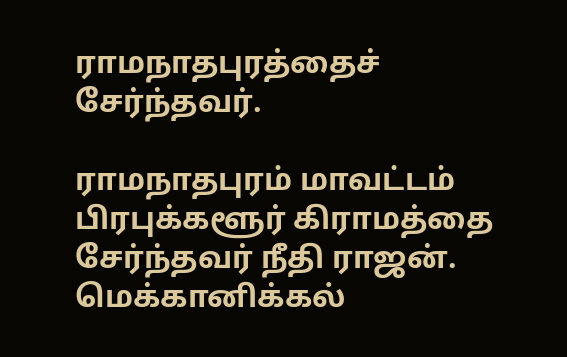ராமநாதபுரத்தைச் சேர்ந்தவர்.

ராமநாதபுரம் மாவட்டம் பிரபுக்களூர் கிராமத்தை சேர்ந்தவர் நீதி ராஜன். மெக்கானிக்கல்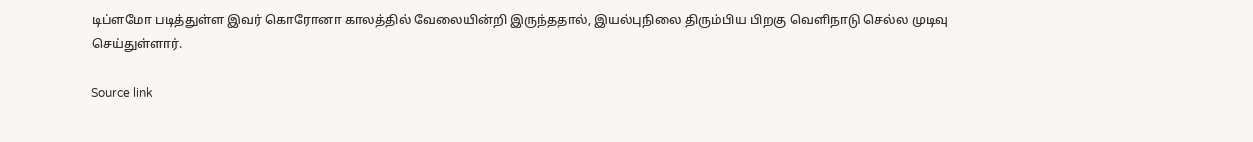டிப்ளமோ படித்துள்ள இவர் கொரோனா காலத்தில் வேலையின்றி இருந்ததால், இயல்புநிலை திரும்பிய பிறகு வெளிநாடு செல்ல முடிவு செய்துள்ளார்.

Source link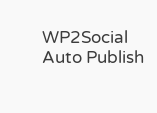WP2Social Auto Publish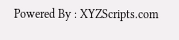Powered By : XYZScripts.com